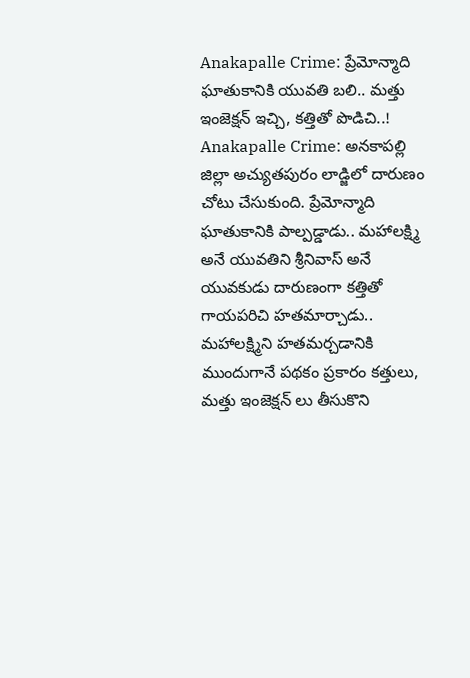Anakapalle Crime: ప్రేమోన్మాది ఘాతుకానికి యువతి బలి.. మత్తు ఇంజెక్షన్ ఇచ్చి, కత్తితో పొడిచి..!
Anakapalle Crime: అనకాపల్లి జిల్లా అచ్యుతపురం లాడ్జిలో దారుణం చోటు చేసుకుంది. ప్రేమోన్మాది ఘాతుకానికి పాల్పడ్డాడు.. మహాలక్ష్మి అనే యువతిని శ్రీనివాస్ అనే యువకుడు దారుణంగా కత్తితో గాయపరిచి హతమార్చాడు.. మహాలక్ష్మిని హతమర్చడానికి ముందుగానే పథకం ప్రకారం కత్తులు, మత్తు ఇంజెక్షన్ లు తీసుకొని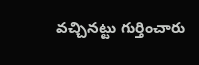వచ్చినట్టు గుర్తించారు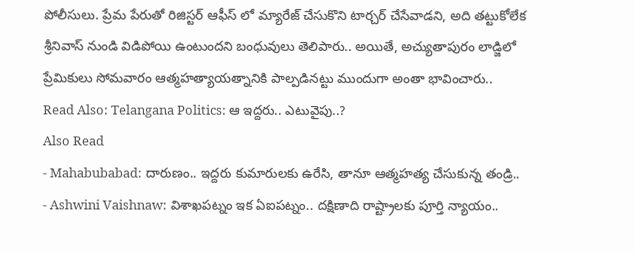పోలీసులు. ప్రేమ పేరుతో రిజిస్టర్ ఆఫీస్ లో మ్యారేజ్ చేసుకొని టార్చర్ చేసేవాడని, అది తట్టుకోలేక శ్రీనివాస్ నుండి విడిపోయి ఉంటుందని బంధువులు తెలిపారు.. అయితే, అచ్యుతాపురం లాడ్జిలో ప్రేమికులు సోమవారం ఆత్మహత్యాయత్నానికి పాల్పడినట్టు ముందుగా అంతా భావించారు..
Read Also: Telangana Politics: ఆ ఇద్దరు.. ఎటువైపు..?
Also Read
- Mahabubabad: దారుణం.. ఇద్దరు కుమారులకు ఉరేసి, తానూ ఆత్మహత్య చేసుకున్న తండ్రి..
- Ashwini Vaishnaw: విశాఖపట్నం ఇక ఏఐపట్నం.. దక్షిణాది రాష్ట్రాలకు పూర్తి న్యాయం..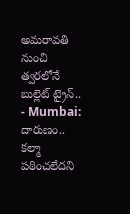అమరావతి నుంచి త్వరలోనే బుల్లెట్ ట్రైన్..
- Mumbai: దారుణం.. కల్మా పఠించలేదని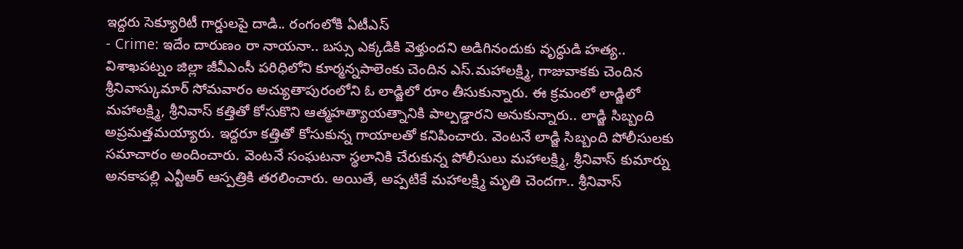ఇద్దరు సెక్యూరిటీ గార్డులపై దాడి.. రంగంలోకి ఏటీఎస్
- Crime: ఇదేం దారుణం రా నాయనా.. బస్సు ఎక్కడికి వెళ్తుందని అడిగినందుకు వృద్ధుడి హత్య..
విశాఖపట్నం జిల్లా జీవీఎంసీ పరిధిలోని కూర్మన్నపాలెంకు చెందిన ఎస్.మహాలక్ష్మి, గాజువాకకు చెందిన శ్రీనివాస్కుమార్ సోమవారం అచ్యుతాపురంలోని ఓ లాడ్జిలో రూం తీసుకున్నారు. ఈ క్రమంలో లాడ్జిలో మహాలక్ష్మి, శ్రీనివాస్ కత్తితో కోసుకొని ఆత్మహత్యాయత్నానికి పాల్పడ్డారని అనుకున్నారు.. లాడ్జి సిబ్బంది అప్రమత్తమయ్యారు. ఇద్దరూ కత్తితో కోసుకున్న గాయాలతో కనిపించారు. వెంటనే లాడ్జి సిబ్బంది పోలీసులకు సమాచారం అందించారు. వెంటనే సంఘటనా స్థలానికి చేరుకున్న పోలీసులు మహాలక్ష్మి, శ్రీనివాస్ కుమార్ను అనకాపల్లి ఎన్టీఆర్ ఆస్పత్రికి తరలించారు. అయితే, అప్పటికే మహాలక్ష్మి మృతి చెందగా.. శ్రీనివాస్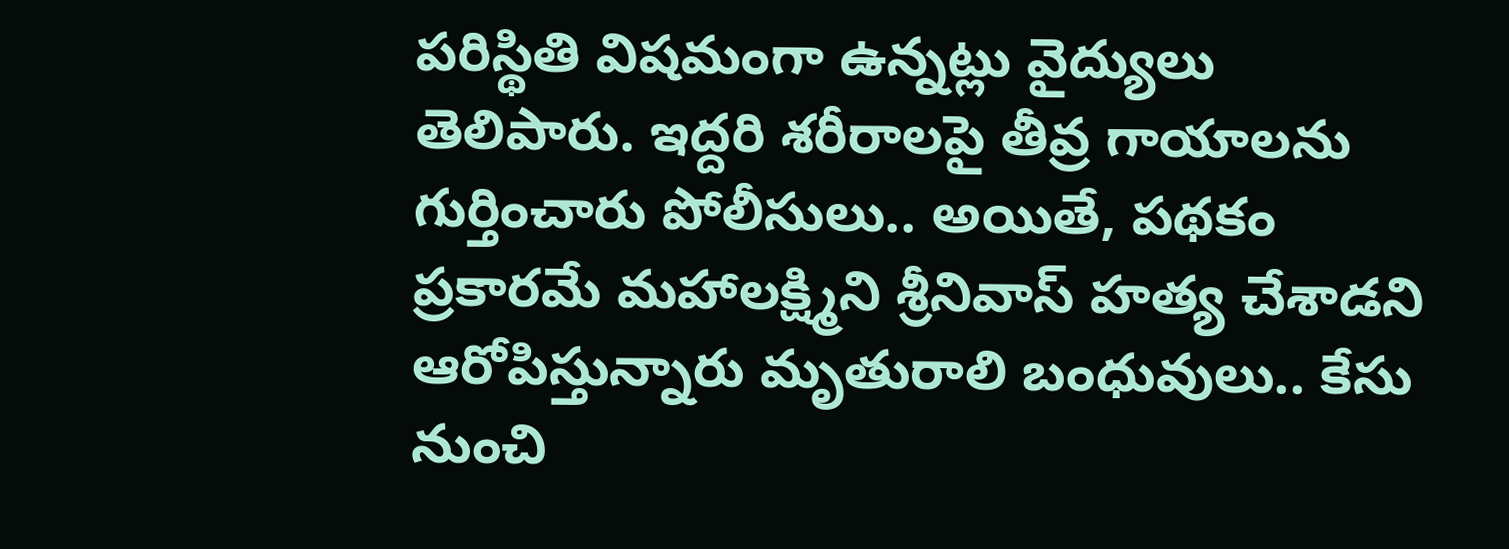పరిస్థితి విషమంగా ఉన్నట్లు వైద్యులు తెలిపారు. ఇద్దరి శరీరాలపై తీవ్ర గాయాలను గుర్తించారు పోలీసులు.. అయితే, పథకం ప్రకారమే మహాలక్ష్మిని శ్రీనివాస్ హత్య చేశాడని ఆరోపిస్తున్నారు మృతురాలి బంధువులు.. కేసు నుంచి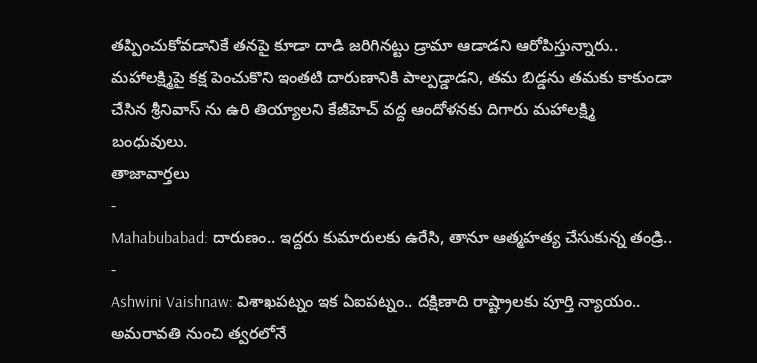తప్పించుకోవడానికే తనపై కూడా దాడి జరిగినట్టు డ్రామా ఆడాడని ఆరోపిస్తున్నారు.. మహాలక్ష్మిపై కక్ష పెంచుకొని ఇంతటి దారుణానికి పాల్పడ్డాడని, తమ బిడ్డను తమకు కాకుండా చేసిన శ్రీనివాస్ ను ఉరి తియ్యాలని కేజీహెచ్ వద్ద ఆందోళనకు దిగారు మహాలక్ష్మి బంధువులు.
తాజావార్తలు
-
Mahabubabad: దారుణం.. ఇద్దరు కుమారులకు ఉరేసి, తానూ ఆత్మహత్య చేసుకున్న తండ్రి..
-
Ashwini Vaishnaw: విశాఖపట్నం ఇక ఏఐపట్నం.. దక్షిణాది రాష్ట్రాలకు పూర్తి న్యాయం.. అమరావతి నుంచి త్వరలోనే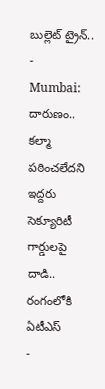బుల్లెట్ ట్రైన్..
-
Mumbai: దారుణం.. కల్మా పఠించలేదని ఇద్దరు సెక్యూరిటీ గార్డులపై దాడి.. రంగంలోకి ఏటీఎస్
-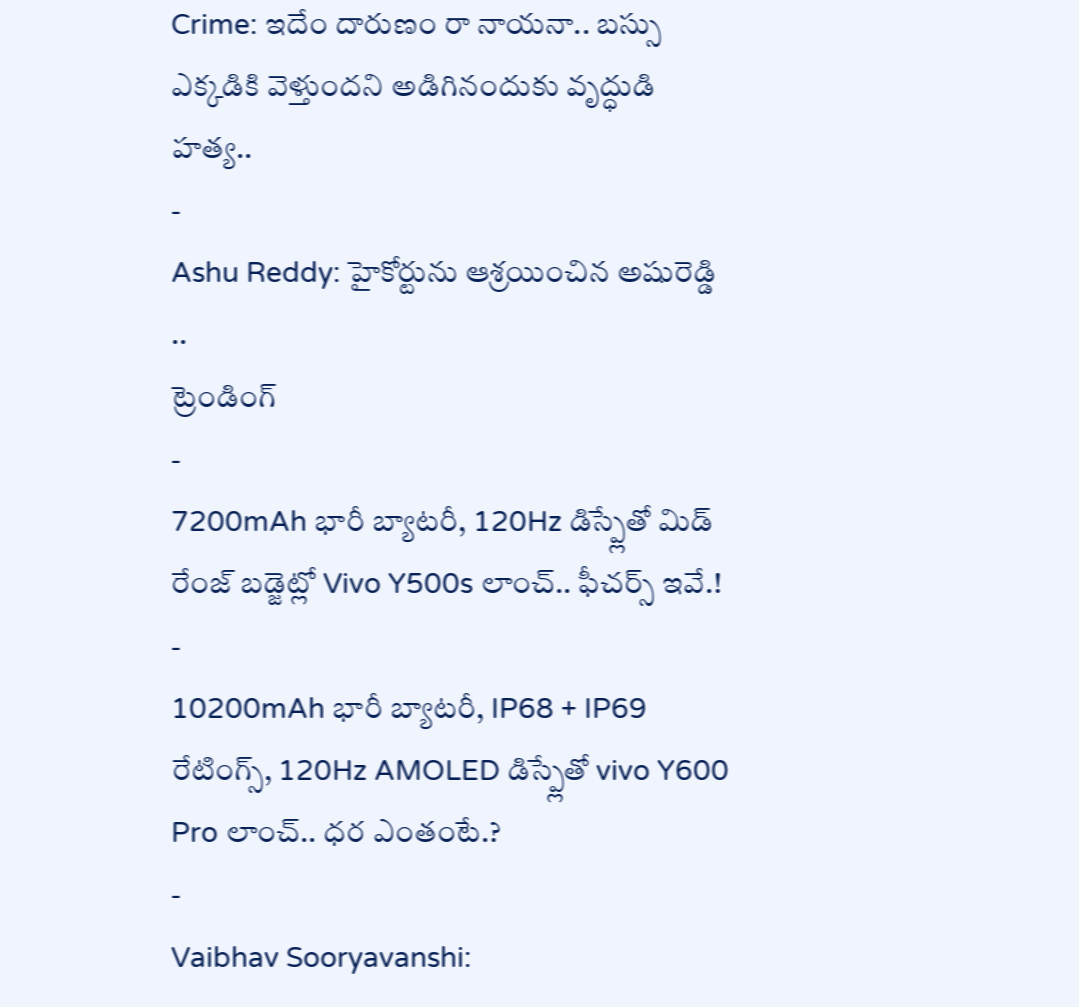Crime: ఇదేం దారుణం రా నాయనా.. బస్సు ఎక్కడికి వెళ్తుందని అడిగినందుకు వృద్ధుడి హత్య..
-
Ashu Reddy: హైకోర్టును ఆశ్రయించిన అషురెడ్డి ..
ట్రెండింగ్
-
7200mAh భారీ బ్యాటరీ, 120Hz డిస్ప్లేతో మిడ్ రేంజ్ బడ్జెట్లో Vivo Y500s లాంచ్.. ఫీచర్స్ ఇవే.!
-
10200mAh భారీ బ్యాటరీ, IP68 + IP69 రేటింగ్స్, 120Hz AMOLED డిస్ప్లేతో vivo Y600 Pro లాంచ్.. ధర ఎంతంటే.?
-
Vaibhav Sooryavanshi: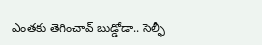ఎంతకు తెగించావ్ బుడ్డోడా.. సెల్ఫీ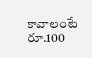కావాలంటే రూ.100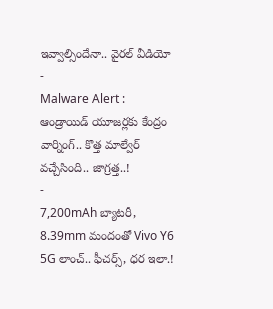ఇవ్వాల్సిందేనా.. వైరల్ వీడియో
-
Malware Alert : ఆండ్రాయిడ్ యూజర్లకు కేంద్రం వార్నింగ్.. కొత్త మాల్వేర్ వచ్చేసింది.. జాగ్రత్త..!
-
7,200mAh బ్యాటరీ, 8.39mm మందంతో Vivo Y6 5G లాంచ్.. ఫీచర్స్, ధర ఇలా.!